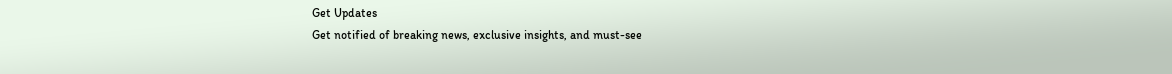Get Updates
Get notified of breaking news, exclusive insights, and must-see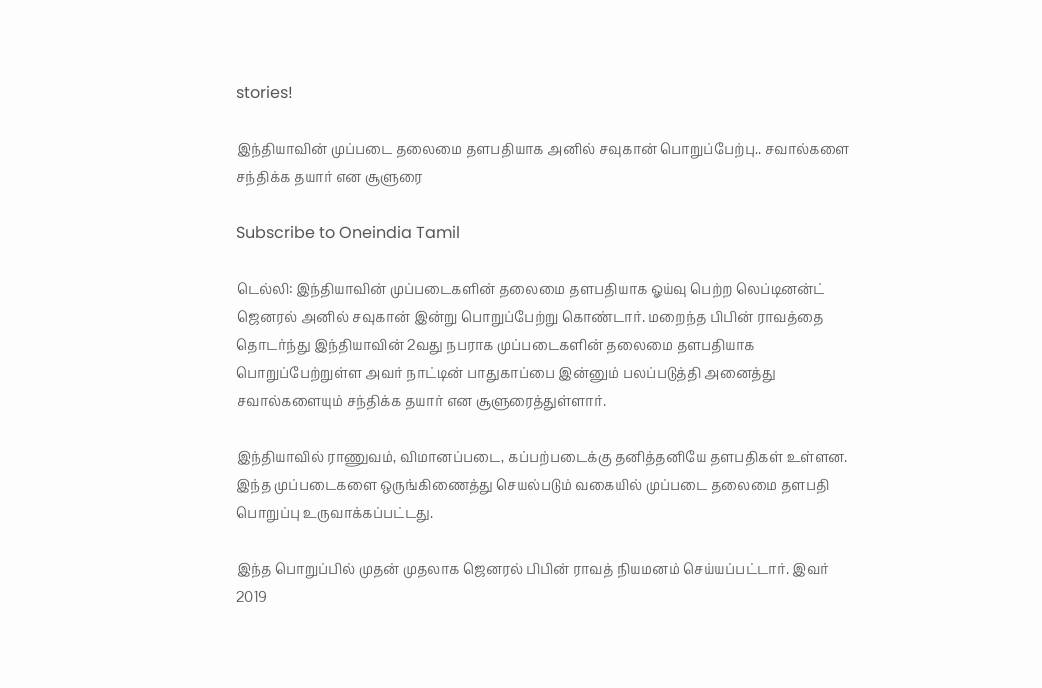stories!

இந்தியாவின் முப்படை தலைமை தளபதியாக அனில் சவுகான் பொறுப்பேற்பு.. சவால்களை சந்திக்க தயார் என சூளுரை

Subscribe to Oneindia Tamil

டெல்லி: இந்தியாவின் முப்படைகளின் தலைமை தளபதியாக ஓய்வு பெற்ற லெப்டினன்ட் ஜெனரல் அனில் சவுகான் இன்று பொறுப்பேற்று கொண்டார். மறைந்த பிபின் ராவத்தை தொடர்ந்து இந்தியாவின் 2வது நபராக முப்படைகளின் தலைமை தளபதியாக பொறுப்பேற்றுள்ள அவர் நாட்டின் பாதுகாப்பை இன்னும் பலப்படுத்தி அனைத்து சவால்களையும் சந்திக்க தயார் என சூளுரைத்துள்ளார்.

இந்தியாவில் ராணுவம், விமானப்படை, கப்பற்படைக்கு தனித்தனியே தளபதிகள் உள்ளன. இந்த முப்படைகளை ஒருங்கிணைத்து செயல்படும் வகையில் முப்படை தலைமை தளபதி பொறுப்பு உருவாக்கப்பட்டது.

இந்த பொறுப்பில் முதன் முதலாக ஜெனரல் பிபின் ராவத் நியமனம் செய்யப்பட்டார். இவர் 2019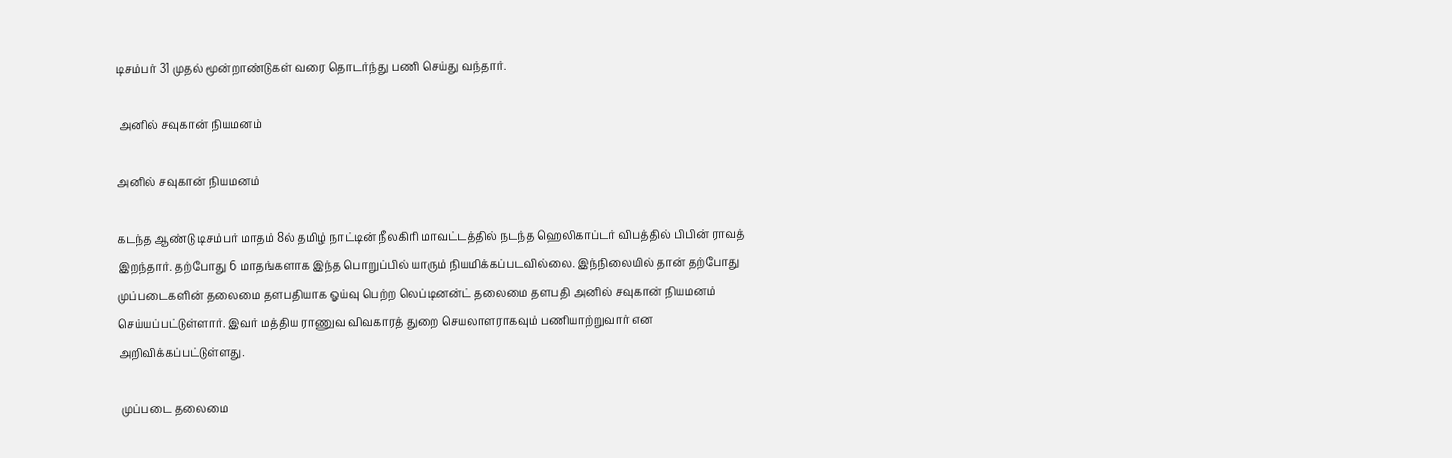டிசம்பர் 31 முதல் மூன்றாண்டுகள் வரை தொடர்ந்து பணி செய்து வந்தார்.

 அனில் சவுகான் நியமனம்

அனில் சவுகான் நியமனம்

கடந்த ஆண்டு டிசம்பர் மாதம் 8ல் தமிழ் நாட்டின் நீலகிரி மாவட்டத்தில் நடந்த ஹெலிகாப்டர் விபத்தில் பிபின் ராவத் இறந்தார். தற்போது 6 மாதங்களாக இந்த பொறுப்பில் யாரும் நியமிக்கப்படவில்லை. இந்நிலையில் தான் தற்போது முப்படைகளின் தலைமை தளபதியாக ஓய்வு பெற்ற லெப்டினன்ட் தலைமை தளபதி அனில் சவுகான் நியமனம் செய்யப்பட்டுள்ளார். இவர் மத்திய ராணுவ விவகாரத் துறை செயலாளராகவும் பணியாற்றுவார் என அறிவிக்கப்பட்டுள்ளது.

 முப்படை தலைமை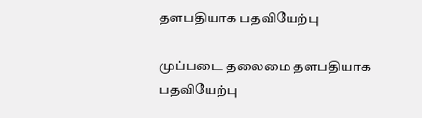தளபதியாக பதவியேற்பு

முப்படை தலைமை தளபதியாக பதவியேற்பு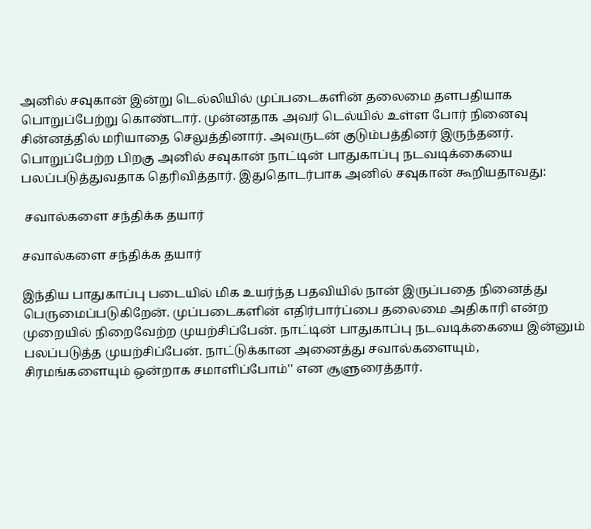அனில் சவுகான் இன்று டெல்லியில் முப்படைகளின் தலைமை தளபதியாக பொறுப்பேற்று கொண்டார். முன்னதாக அவர் டெல்யில் உள்ள போர் நினைவு சின்னத்தில் மரியாதை செலுத்தினார். அவருடன் குடும்பத்தினர் இருந்தனர். பொறுப்பேற்ற பிறகு அனில் சவுகான் நாட்டின் பாதுகாப்பு நடவடிக்கையை பலப்படுத்துவதாக தெரிவித்தார். இதுதொடர்பாக அனில் சவுகான் கூறியதாவது:

 சவால்களை சந்திக்க தயார்

சவால்களை சந்திக்க தயார்

இந்திய பாதுகாப்பு படையில் மிக உயர்ந்த பதவியில் நான் இருப்பதை நினைத்து பெருமைப்படுகிறேன். முப்படைகளின் எதிர்பார்ப்பை தலைமை அதிகாரி என்ற முறையில் நிறைவேற்ற முயற்சிப்பேன். நாட்டின் பாதுகாப்பு நடவடிக்கையை இன்னும் பலப்படுத்த முயற்சிப்பேன். நாட்டுக்கான அனைத்து சவால்களையும், சிரமங்களையும் ஒன்றாக சமாளிப்போம்'' என சூளுரைத்தார்.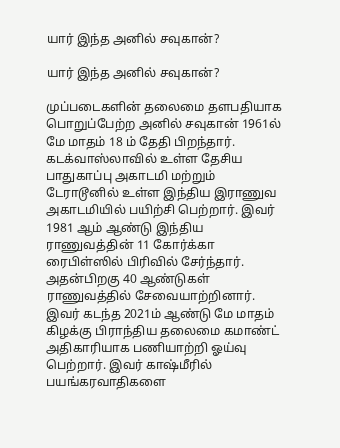யார் இந்த அனில் சவுகான்?

யார் இந்த அனில் சவுகான்?

முப்படைகளின் தலைமை தளபதியாக பொறுப்பேற்ற அனில் சவுகான் 1961ல் மே மாதம் 18 ம் தேதி பிறந்தார். கடக்வாஸ்லாவில் உள்ள தேசிய பாதுகாப்பு அகாடமி மற்றும் டேராடூனில் உள்ள இந்திய இராணுவ அகாடமியில் பயிற்சி பெற்றார். இவர் 1981 ஆம் ஆண்டு இந்திய ராணுவத்தின் 11 கோர்க்கா ரைபிள்ஸில் பிரிவில் சேர்ந்தார். அதன்பிறகு 40 ஆண்டுகள் ராணுவத்தில் சேவையாற்றினார். இவர் கடந்த 2021ம் ஆண்டு மே மாதம் கிழக்கு பிராந்திய தலைமை கமாண்ட் அதிகாரியாக பணியாற்றி ஓய்வு பெற்றார். இவர் காஷ்மீரில் பயங்கரவாதிகளை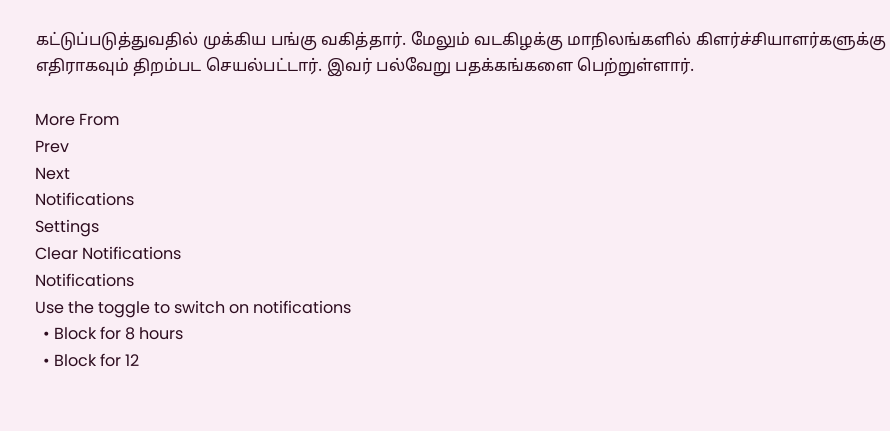கட்டுப்படுத்துவதில் முக்கிய பங்கு வகித்தார். மேலும் வடகிழக்கு மாநிலங்களில் கிளர்ச்சியாளர்களுக்கு எதிராகவும் திறம்பட செயல்பட்டார். இவர் பல்வேறு பதக்கங்களை பெற்றுள்ளார்.

More From
Prev
Next
Notifications
Settings
Clear Notifications
Notifications
Use the toggle to switch on notifications
  • Block for 8 hours
  • Block for 12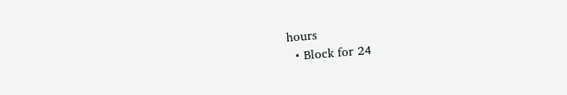hours
  • Block for 24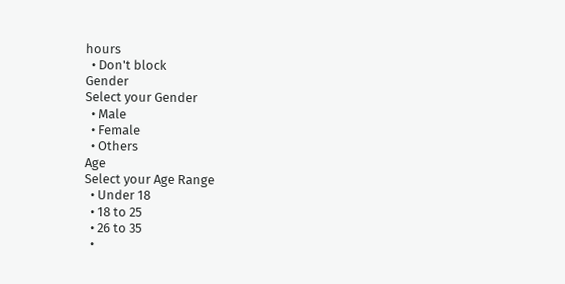hours
  • Don't block
Gender
Select your Gender
  • Male
  • Female
  • Others
Age
Select your Age Range
  • Under 18
  • 18 to 25
  • 26 to 35
  •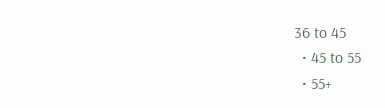36 to 45
  • 45 to 55
  • 55+